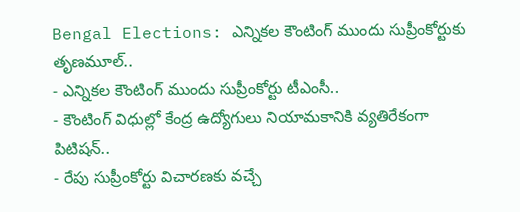Bengal Elections: ఎన్నికల కౌంటింగ్ ముందు సుప్రీంకోర్టుకు తృణమూల్..
- ఎన్నికల కౌంటింగ్ ముందు సుప్రీంకోర్టు టీఎంసీ..
- కౌంటింగ్ విధుల్లో కేంద్ర ఉద్యోగులు నియామకానికి వ్యతిరేకంగా పిటిషన్..
- రేపు సుప్రీంకోర్టు విచారణకు వచ్చే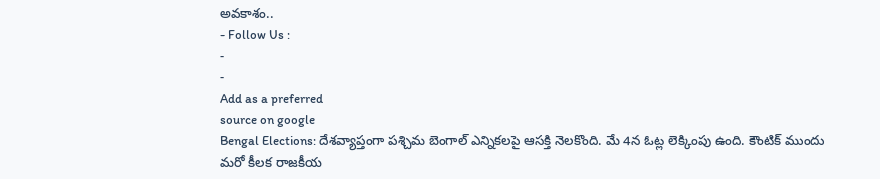అవకాశం..
- Follow Us :
-
-
Add as a preferred
source on google
Bengal Elections: దేశవ్యాప్తంగా పశ్చిమ బెంగాల్ ఎన్నికలపై ఆసక్తి నెలకొంది. మే 4న ఓట్ల లెక్కింపు ఉంది. కౌంటిక్ ముందు మరో కీలక రాజకీయ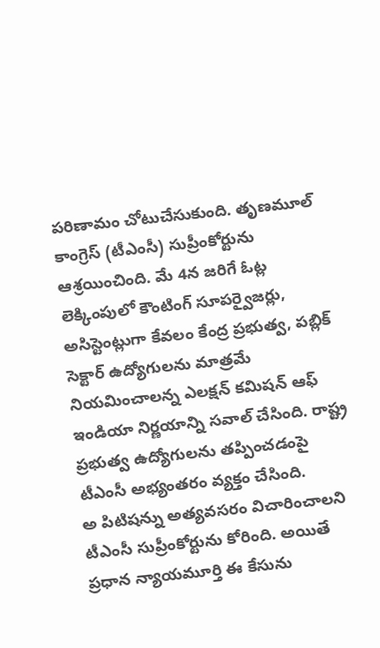పరిణామం చోటుచేసుకుంది. తృణమూల్ కాంగ్రెస్ (టీఎంసీ) సుప్రీంకోర్టును ఆశ్రయించింది. మే 4న జరిగే ఓట్ల లెక్కింపులో కౌంటింగ్ సూపర్వైజర్లు, అసిస్టెంట్లుగా కేవలం కేంద్ర ప్రభుత్వ, పబ్లిక్ సెక్టార్ ఉద్యోగులను మాత్రమే నియమించాలన్న ఎలక్షన్ కమిషన్ ఆఫ్ ఇండియా నిర్ణయాన్ని సవాల్ చేసింది. రాష్ట్ర ప్రభుత్వ ఉద్యోగులను తప్పించడంపై టీఎంసీ అభ్యంతరం వ్యక్తం చేసింది.
అ పిటిషన్ను అత్యవసరం విచారించాలని టీఎంసీ సుప్రీంకోర్టును కోరింది. అయితే ప్రధాన న్యాయమూర్తి ఈ కేసును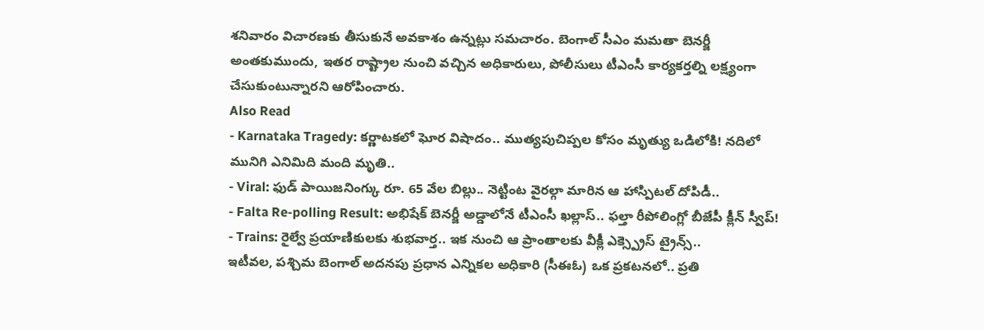శనివారం విచారణకు తీసుకునే అవకాశం ఉన్నట్లు సమచారం. బెంగాల్ సీఎం మమతా బెనర్జీ అంతకుముందు, ఇతర రాష్ట్రాల నుంచి వచ్చిన అధికారులు, పోలీసులు టీఎంసీ కార్యకర్తల్ని లక్ష్యంగా చేసుకుంటున్నారని ఆరోపించారు.
Also Read
- Karnataka Tragedy: కర్ణాటకలో ఘోర విషాదం.. ముత్యపుచిప్పల కోసం మృత్యు ఒడిలోకి! నదిలో మునిగి ఎనిమిది మంది మృతి..
- Viral: ఫుడ్ పాయిజనింగ్కు రూ. 65 వేల బిల్లు.. నెట్టింట వైరల్గా మారిన ఆ హాస్పిటల్ దోపిడీ..
- Falta Re-polling Result: అభిషేక్ బెనర్జీ అడ్డాలోనే టీఎంసీ ఖల్లాస్.. ఫల్తా రీపోలింగ్లో బీజేపీ క్లీన్ స్వీప్!
- Trains: రైల్వే ప్రయాణికులకు శుభవార్త.. ఇక నుంచి ఆ ప్రాంతాలకు వీక్లీ ఎక్స్ప్రెస్ ట్రైన్స్..
ఇటీవల, పశ్చిమ బెంగాల్ అదనపు ప్రధాన ఎన్నికల అధికారి (సీఈఓ) ఒక ప్రకటనలో.. ప్రతి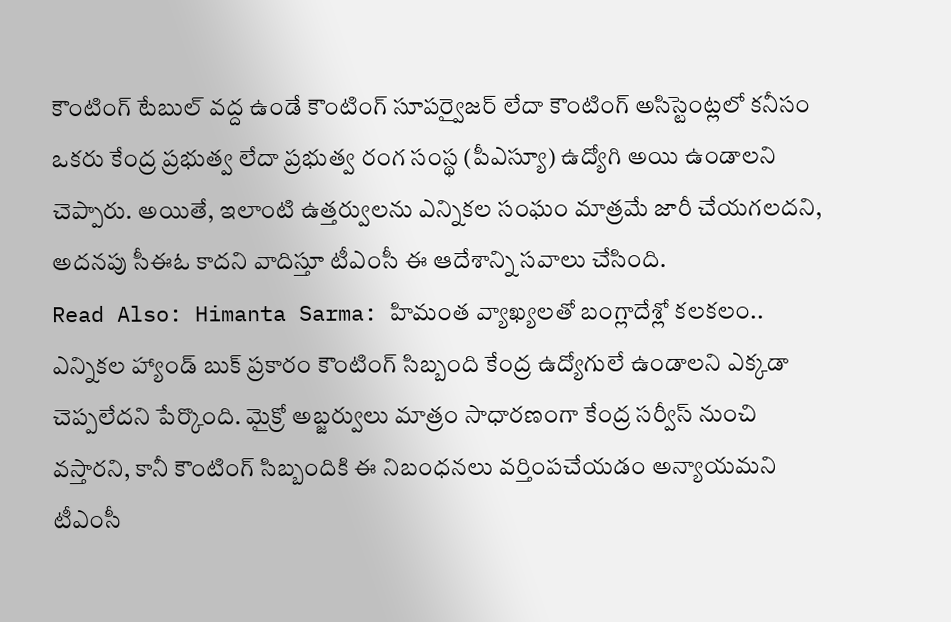కౌంటింగ్ టేబుల్ వద్ద ఉండే కౌంటింగ్ సూపర్వైజర్ లేదా కౌంటింగ్ అసిస్టెంట్లలో కనీసం ఒకరు కేంద్ర ప్రభుత్వ లేదా ప్రభుత్వ రంగ సంస్థ (పీఎస్యూ) ఉద్యోగి అయి ఉండాలని చెప్పారు. అయితే, ఇలాంటి ఉత్తర్వులను ఎన్నికల సంఘం మాత్రమే జారీ చేయగలదని, అదనపు సీఈఓ కాదని వాదిస్తూ టీఎంసీ ఈ ఆదేశాన్ని సవాలు చేసింది.
Read Also: Himanta Sarma: హిమంత వ్యాఖ్యలతో బంగ్లాదేశ్లో కలకలం..
ఎన్నికల హ్యాండ్ బుక్ ప్రకారం కౌంటింగ్ సిబ్బంది కేంద్ర ఉద్యోగులే ఉండాలని ఎక్కడా చెప్పలేదని పేర్కొంది. మైక్రో అబ్జర్వులు మాత్రం సాధారణంగా కేంద్ర సర్వీస్ నుంచి వస్తారని, కానీ కౌంటింగ్ సిబ్బందికి ఈ నిబంధనలు వర్తింపచేయడం అన్యాయమని టీఎంసీ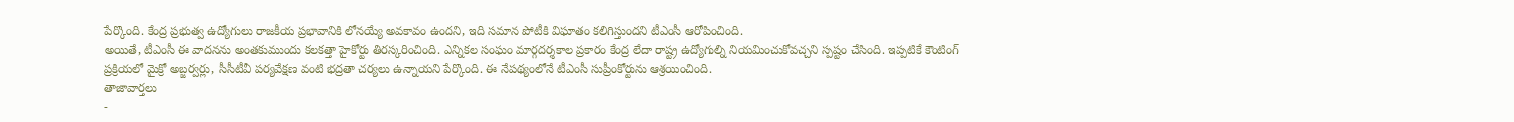పేర్కొంది. కేంద్ర ప్రభుత్వ ఉద్యోగులు రాజకీయ ప్రభావానికి లోనయ్యే అవకావం ఉందని, ఇది సమాన పోటీకి విఘాతం కలిగిస్తుందని టీఎంసీ ఆరోపించింది.
అయితే, టీఎంసీ ఈ వాదనను అంతకుముందు కలకత్తా హైకోర్టు తిరస్కరించింది. ఎన్నికల సంఘం మార్గదర్శకాల ప్రకారం కేంద్ర లేదా రాష్ట్ర ఉద్యోగుల్ని నియమించుకోవచ్చని స్పష్టం చేసింది. ఇప్పటికే కౌంటింగ్ ప్రక్రియలో మైక్రో అబ్జర్వర్లు, సీసీటీవీ పర్యవేక్షణ వంటి భద్రతా చర్యలు ఉన్నాయని పేర్కొంది. ఈ నేపథ్యంలోనే టీఎంసీ సుప్రీంకోర్టును ఆశ్రయించింది.
తాజావార్తలు
-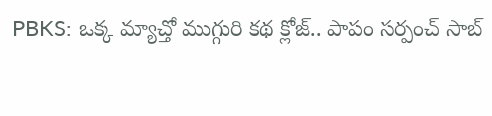PBKS: ఒక్క మ్యాచ్తో ముగ్గురి కథ క్లోజ్.. పాపం సర్పంచ్ సాబ్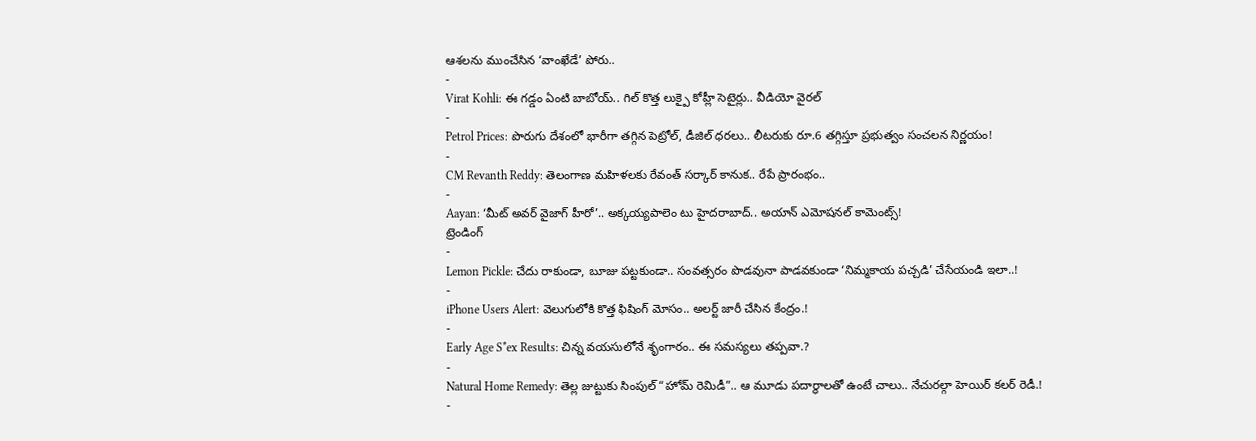ఆశలను ముంచేసిన ‘వాంఖేడే’ పోరు..
-
Virat Kohli: ఈ గడ్డం ఏంటి బాబోయ్.. గిల్ కొత్త లుక్పై కోహ్లీ సెటైర్లు.. వీడియో వైరల్
-
Petrol Prices: పొరుగు దేశంలో భారీగా తగ్గిన పెట్రోల్, డీజిల్ ధరలు.. లీటరుకు రూ.6 తగ్గిస్తూ ప్రభుత్వం సంచలన నిర్ణయం!
-
CM Revanth Reddy: తెలంగాణ మహిళలకు రేవంత్ సర్కార్ కానుక.. రేపే ప్రారంభం..
-
Aayan: ‘మీట్ అవర్ వైజాగ్ హీరో’.. అక్కయ్యపాలెం టు హైదరాబాద్.. అయాన్ ఎమోషనల్ కామెంట్స్!
ట్రెండింగ్
-
Lemon Pickle: చేదు రాకుండా, బూజు పట్టకుండా.. సంవత్సరం పొడవునా పాడవకుండా ‘నిమ్మకాయ పచ్చడి’ చేసేయండి ఇలా..!
-
iPhone Users Alert: వెలుగులోకి కొత్త ఫిషింగ్ మోసం.. అలర్ట్ జారీ చేసిన కేంద్రం.!
-
Early Age S*ex Results: చిన్న వయసులోనే శృంగారం.. ఈ సమస్యలు తప్పవా.?
-
Natural Home Remedy: తెల్ల జుట్టుకు సింపుల్ “హోమ్ రెమిడీ”.. ఆ మూడు పదార్థాలతో ఉంటే చాలు.. నేచురల్గా హెయిర్ కలర్ రెడీ.!
-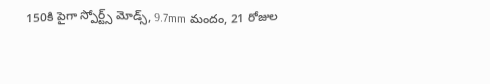150కి పైగా స్పోర్ట్స్ మోడ్స్, 9.7mm మందం, 21 రోజుల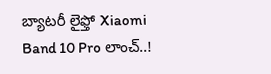బ్యాటరీ లైఫ్తో Xiaomi Band 10 Pro లాంచ్..!